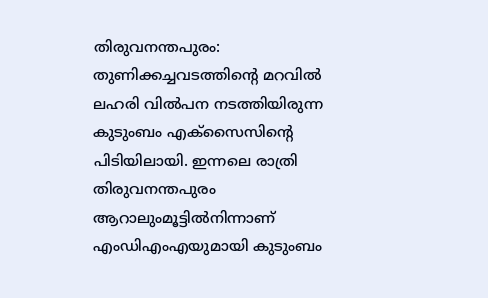തിരുവനന്തപുരം: തുണിക്കച്ചവടത്തിന്റെ മറവിൽ ലഹരി വിൽപന നടത്തിയിരുന്ന കുടുംബം എക്സൈസിന്റെ പിടിയിലായി. ഇന്നലെ രാത്രി തിരുവനന്തപുരം ആറാലുംമൂട്ടിൽനിന്നാണ് എംഡിഎംഎയുമായി കുടുംബം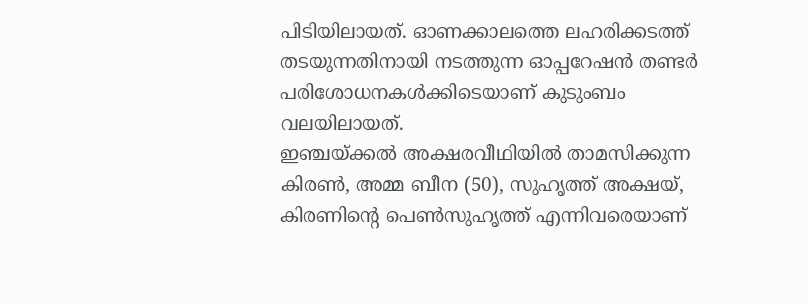പിടിയിലായത്. ഓണക്കാലത്തെ ലഹരിക്കടത്ത് തടയുന്നതിനായി നടത്തുന്ന ഓപ്പറേഷൻ തണ്ടർ പരിശോധനകൾക്കിടെയാണ് കുടുംബം വലയിലായത്.
ഇഞ്ചയ്ക്കൽ അക്ഷരവീഥിയിൽ താമസിക്കുന്ന കിരൺ, അമ്മ ബീന (50), സുഹൃത്ത് അക്ഷയ്, കിരണിന്റെ പെൺസുഹൃത്ത് എന്നിവരെയാണ്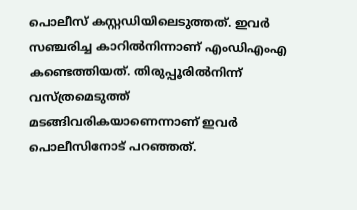പൊലീസ് കസ്റ്റഡിയിലെടുത്തത്. ഇവർ സഞ്ചരിച്ച കാറിൽനിന്നാണ് എംഡിഎംഎ കണ്ടെത്തിയത്. തിരുപ്പൂരിൽനിന്ന് വസ്ത്രമെടുത്ത് മടങ്ങിവരികയാണെന്നാണ് ഇവർ പൊലീസിനോട് പറഞ്ഞത്.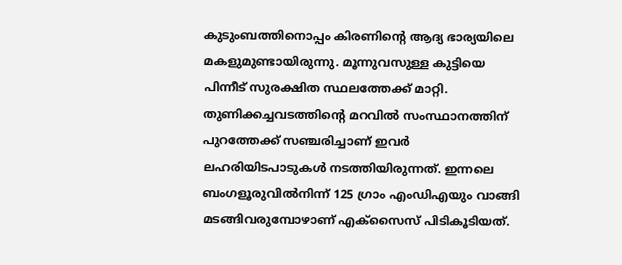കുടുംബത്തിനൊപ്പം കിരണിന്റെ ആദ്യ ഭാര്യയിലെ മകളുമുണ്ടായിരുന്നു. മൂന്നുവസുള്ള കുട്ടിയെ പിന്നീട് സുരക്ഷിത സ്ഥലത്തേക്ക് മാറ്റി.
തുണിക്കച്ചവടത്തിന്റെ മറവിൽ സംസ്ഥാനത്തിന് പുറത്തേക്ക് സഞ്ചരിച്ചാണ് ഇവർ ലഹരിയിടപാടുകൾ നടത്തിയിരുന്നത്. ഇന്നലെ ബംഗളൂരുവിൽനിന്ന് 125 ഗ്രാം എംഡിഎയും വാങ്ങി മടങ്ങിവരുമ്പോഴാണ് എക്സൈസ് പിടികൂടിയത്.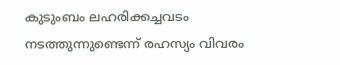കുടുംബം ലഹരിക്കച്ചവടം നടത്തുന്നുണ്ടെന്ന് രഹസ്യം വിവരം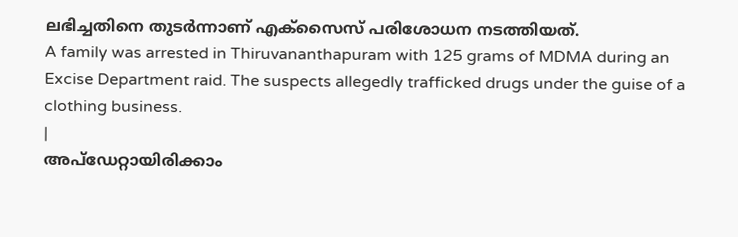ലഭിച്ചതിനെ തുടർന്നാണ് എക്സൈസ് പരിശോധന നടത്തിയത്.
A family was arrested in Thiruvananthapuram with 125 grams of MDMA during an Excise Department raid. The suspects allegedly trafficked drugs under the guise of a clothing business.
|
അപ്ഡേറ്റായിരിക്കാം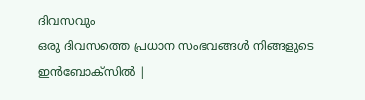ദിവസവും
ഒരു ദിവസത്തെ പ്രധാന സംഭവങ്ങൾ നിങ്ങളുടെ ഇൻബോക്സിൽ |